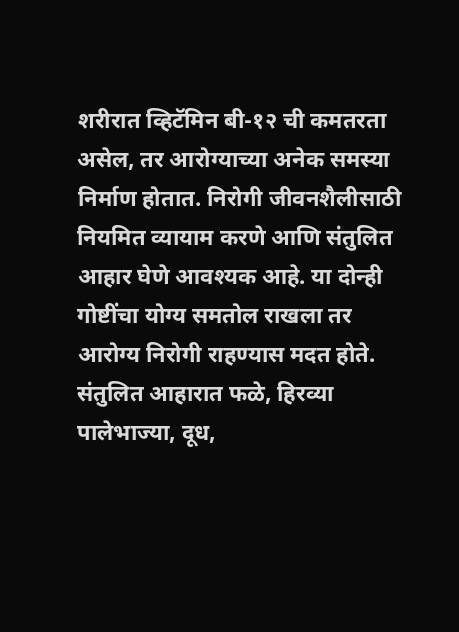शरीरात व्हिटॅमिन बी-१२ ची कमतरता असेल, तर आरोग्याच्या अनेक समस्या निर्माण होतात. निरोगी जीवनशैलीसाठी नियमित व्यायाम करणे आणि संतुलित आहार घेणे आवश्यक आहे. या दोन्ही गोष्टींचा योग्य समतोल राखला तर आरोग्य निरोगी राहण्यास मदत होते.
संतुलित आहारात फळे, हिरव्या पालेभाज्या, दूध,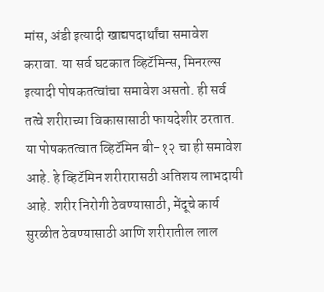मांस, अंडी इत्यादी खाद्यपदार्थांचा समावेश करावा. या सर्व घटकात व्हिटॅमिन्स, मिनरल्स इत्यादी पोषकतत्वांचा समावेश असतो. ही सर्व तत्वे शरीराच्या विकासासाठी फायदेशीर ठरतात. या पोषकतत्वात व्हिटॅमिन बी-१२ चा ही समावेश आहे. हे व्हिटॅमिन शरीरारासठी अतिशय लाभदायी आहे. शरीर निरोगी ठेवण्यासाठी, मेंदूचे कार्य सुरळीत ठेवण्यासाठी आणि शरीरातील लाल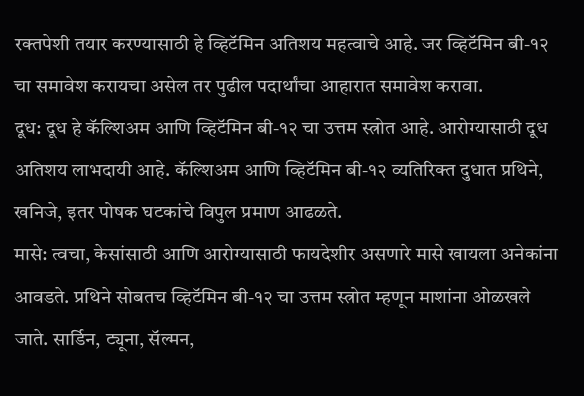रक्तपेशी तयार करण्यासाठी हे व्हिटॅमिन अतिशय महत्वाचे आहे. जर व्हिटॅमिन बी-१२ चा समावेश करायचा असेल तर पुढील पदार्थांचा आहारात समावेश करावा.
दूध: दूध हे कॅल्शिअम आणि व्हिटॅमिन बी-१२ चा उत्तम स्त्रोत आहे. आरोग्यासाठी दूध अतिशय लाभदायी आहे. कॅल्शिअम आणि व्हिटॅमिन बी-१२ व्यतिरिक्त दुधात प्रथिने, खनिजे, इतर पोषक घटकांचे विपुल प्रमाण आढळते.
मासे: त्वचा, केसांसाठी आणि आरोग्यासाठी फायदेशीर असणारे मासे खायला अनेकांना आवडते. प्रथिने सोबतच व्हिटॅमिन बी-१२ चा उत्तम स्त्रोत म्हणून माशांना ओळखले जाते. सार्डिन, ट्यूना, सॅल्मन,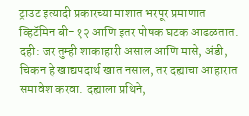ट्राउट इत्यादी प्रकारच्या माशात भरपूर प्रमाणात व्हिटॅमिन बी-१२ आणि इतर पोषक घटक आढळतात.
दही: जर तुम्ही शाकाहारी असाल आणि मासे, अंडी, चिकन हे खाद्यपदार्थ खात नसाल, तर दह्याचा आहारात समावेश करवा. दह्याला प्रथिने,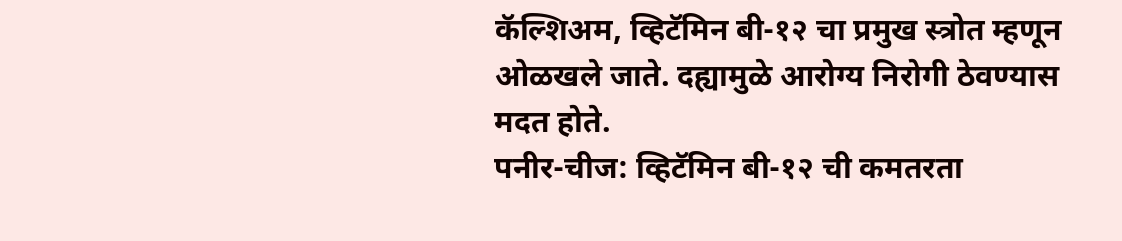कॅल्शिअम, व्हिटॅमिन बी-१२ चा प्रमुख स्त्रोत म्हणून ओळखले जाते. दह्यामुळे आरोग्य निरोगी ठेवण्यास मदत होते.
पनीर-चीज: व्हिटॅमिन बी-१२ ची कमतरता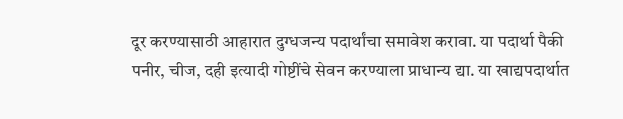दूर करण्यासाठी आहारात दुग्धजन्य पदार्थांचा समावेश करावा. या पदार्था पैकी पनीर, चीज, दही इत्यादी गोष्टींचे सेवन करण्याला प्राधान्य द्या. या खाद्यपदार्थात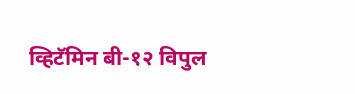व्हिटॅमिन बी-१२ विपुल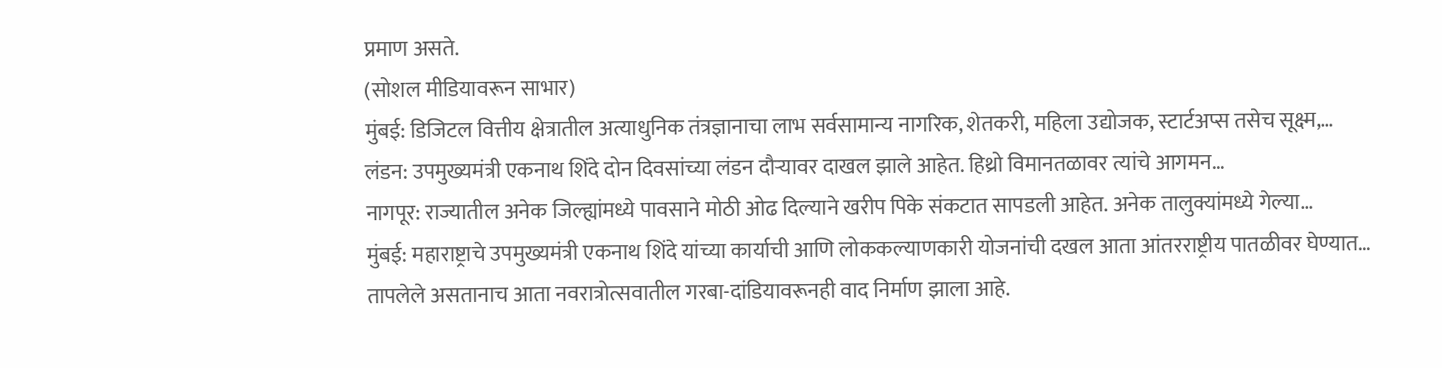प्रमाण असते.
(सोशल मीडियावरून साभार)
मुंबई: डिजिटल वित्तीय क्षेत्रातील अत्याधुनिक तंत्रज्ञानाचा लाभ सर्वसामान्य नागरिक, शेतकरी, महिला उद्योजक, स्टार्टअप्स तसेच सूक्ष्म,…
लंडन: उपमुख्यमंत्री एकनाथ शिंदे दोन दिवसांच्या लंडन दौऱ्यावर दाखल झाले आहेत. हिथ्रो विमानतळावर त्यांचे आगमन…
नागपूर: राज्यातील अनेक जिल्ह्यांमध्ये पावसाने मोठी ओढ दिल्याने खरीप पिके संकटात सापडली आहेत. अनेक तालुक्यांमध्ये गेल्या…
मुंबई: महाराष्ट्राचे उपमुख्यमंत्री एकनाथ शिंदे यांच्या कार्याची आणि लोककल्याणकारी योजनांची दखल आता आंतरराष्ट्रीय पातळीवर घेण्यात…
तापलेले असतानाच आता नवरात्रोत्सवातील गरबा-दांडियावरूनही वाद निर्माण झाला आहे.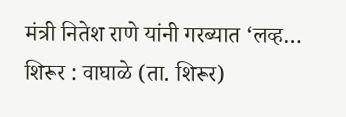मंत्री नितेश राणे यांनी गरब्यात ‘लव्ह…
शिरूर : वाघाळे (ता. शिरूर)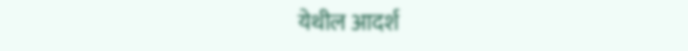येथील आदर्श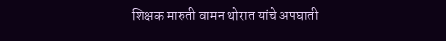शिक्षक मारुती वामन थोरात यांचे अपघाती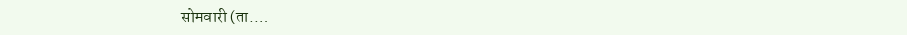सोमवारी (ता.…